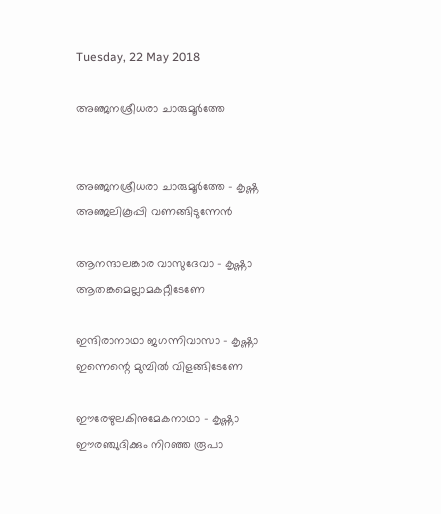Tuesday, 22 May 2018

അഞ്ജനശ്രീധരാ ചാരുമൂർത്തേ


അഞ്ജനശ്രീധരാ ചാരുമൂർത്തേ - കൃഷ്ണ
അഞ്ജലികൂപ്പി വണങ്ങിടുന്നേൻ

ആനന്ദാലങ്കാര വാസുദേവാ - കൃഷ്ണാ
ആതങ്കമെല്ലാമകറ്റീടേണേ

ഇന്ദിരാനാഥാ ജഗന്നിവാസാ - കൃഷ്ണാ
ഇന്നെന്റെ മുമ്പിൽ വിളങ്ങിടേണേ

ഈരേഴുലകിനുമേകനാഥാ - കൃഷ്ണാ
ഈരഞ്ചുദിക്കും നിറഞ്ഞ രൂപാ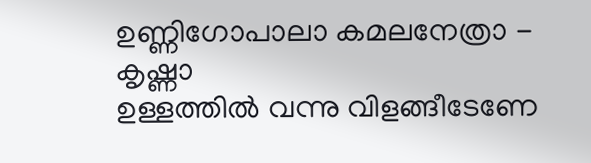ഉണ്ണിഗോപാലാ കമലനേത്രാ - കൃഷ്ണാ
ഉള്ളത്തിൽ വന്നു വിളങ്ങീടേണേ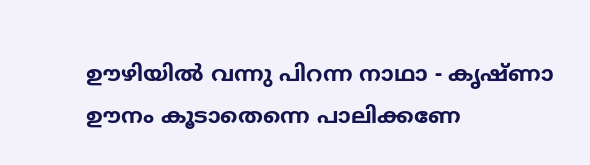ഊഴിയിൽ വന്നു പിറന്ന നാഥാ - കൃഷ്ണാ
ഊനം കൂടാതെന്നെ പാലിക്കണേ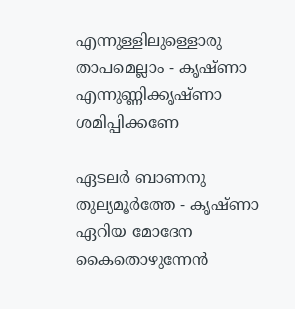എന്നുള്ളിലുള്ളൊരു താപമെല്ലാം - കൃഷ്ണാ
എന്നുണ്ണിക്കൃഷ്ണാ ശമിപ്പിക്കണേ

ഏടലർ ബാണനു തുല്യമൂർത്തേ - കൃഷ്ണാ
ഏറിയ മോദേന കൈതൊഴുന്നേൻ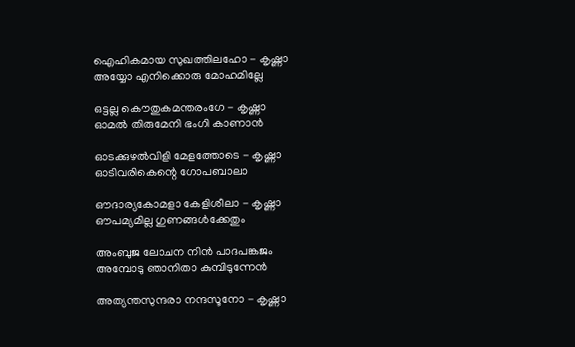ഐഹികമായ സുഖത്തിലഹോ - കൃഷ്ണാ
അയ്യോ എനിക്കൊരു മോഹമില്ലേ

ഒട്ടല്ല കൌതുകമന്തരംഗേ - കൃഷ്ണാ
ഓമൽ തിരുമേനി ഭംഗി കാണാൻ

ഓടക്കുഴൽവിളി മേളത്തോടെ - കൃഷ്ണാ
ഓടിവരികെന്റെ ഗോപബാലാ

ഔദാര്യകോമളാ കേളിശീലാ - കൃഷ്ണാ
ഔപമ്യമില്ല ഗുണങ്ങൾക്കേതും

അംബുജ ലോചന നിൻ പാദപങ്കജം
അമ്പോടു ഞാനിതാ കുമ്പിടുന്നേൻ

അത്യന്തസുന്ദരാ നന്ദസൂനോ - കൃഷ്ണാ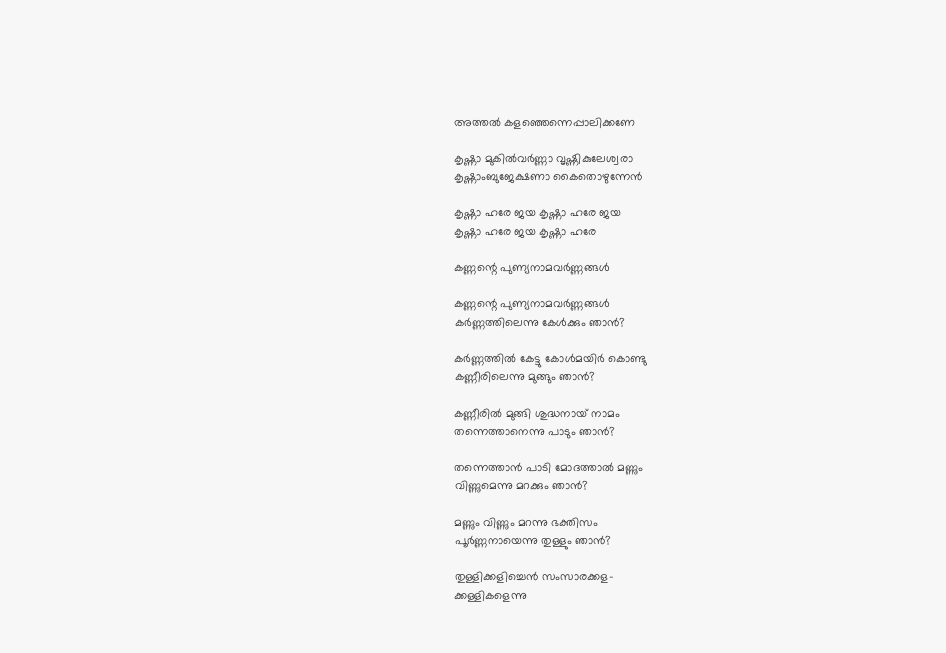അത്തൽ കളഞ്ഞെന്നെപ്പാലിക്കണേ

കൃഷ്ണാ മുകിൽവർണ്ണാ വൃഷ്ണികുലേശ്വരാ
കൃഷ്ണാംബുജേക്ഷണാ കൈതൊഴുന്നേൻ

കൃഷ്ണാ ഹരേ ജയ കൃഷ്ണാ ഹരേ ജയ
കൃഷ്ണാ ഹരേ ജയ കൃഷ്ണാ ഹരേ

കണ്ണന്റെ പുണ്യനാമവർണ്ണങ്ങള്‍

കണ്ണന്റെ പുണ്യനാമവർണ്ണങ്ങള്‍
കർണ്ണത്തിലെന്നു കേള്‍ക്കും ഞാൻ?

കർണ്ണത്തില്‍ കേട്ടു കോള്‍മയിർ കൊണ്ടു
കണ്ണീരിലെന്നു മുങ്ങും ഞാൻ?

കണ്ണീരിൽ മുങ്ങി ശുദ്ധനായ് നാമം
തന്നെത്താനെന്നു പാടും ഞാൻ?

തന്നെത്താൻ പാടി മോദത്താൽ മണ്ണും
വിണ്ണുമെന്നു മറക്കും ഞാൻ?

മണ്ണും വിണ്ണും മറന്നു ഭക്തിസം
പൂർണ്ണനായെന്നു തുള്ളും ഞാൻ?

തുള്ളിക്കളിച്ചെന്‍ സംസാരക്കള-
ക്കള്ളികളെന്നു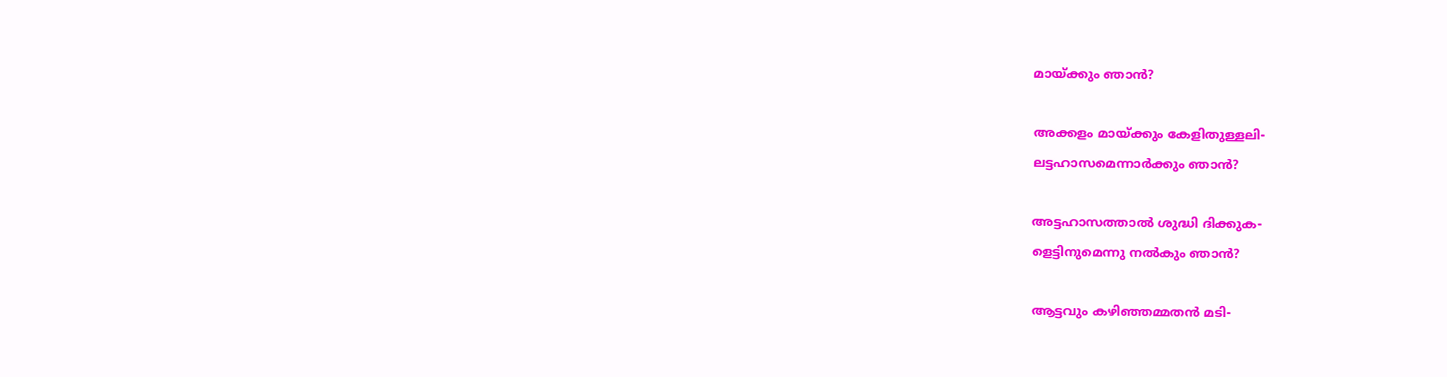മായ്ക്കും ഞാന്‍?

അക്കളം മായ്ക്കും കേളിതുള്ളലി-
ലട്ടഹാസമെന്നാര്‍ക്കും ഞാന്‍?

അട്ടഹാസത്താല്‍ ശുദ്ധി ദിക്കുക-
ളെട്ടിനുമെന്നു നല്‍കും ഞാന്‍?

ആട്ടവും കഴിഞ്ഞമ്മതന്‍ മടി-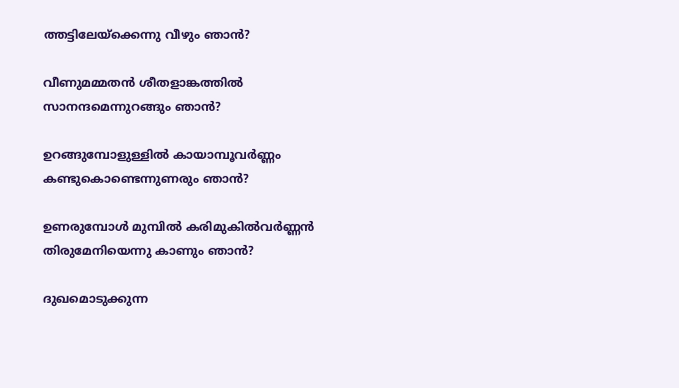ത്തട്ടിലേയ്ക്കെന്നു വീഴും ഞാന്‍?

വീണുമമ്മതന്‍ ശീതളാങ്കത്തില്‍
സാനന്ദമെന്നുറങ്ങും ഞാന്‍?

ഉറങ്ങുമ്പോളുള്ളിൽ കായാമ്പൂവർണ്ണം
കണ്ടുകൊണ്ടെന്നുണരും ഞാൻ?

ഉണരുമ്പോള്‍ മുമ്പിൽ കരിമുകിൽവർണ്ണൻ
തിരുമേനിയെന്നു കാണും ഞാൻ?

ദുഖമൊടുക്കുന്ന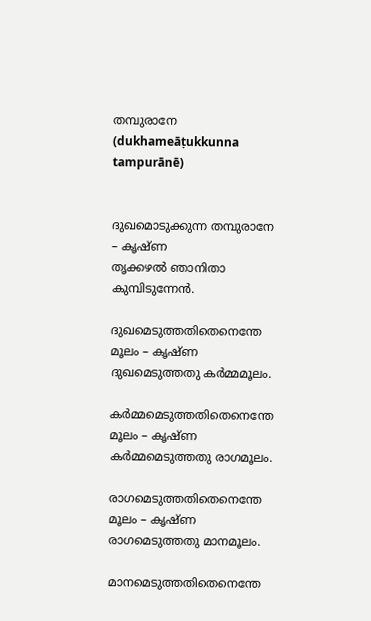തമ്പുരാനേ (dukhameāṭukkunna tampurānē)


ദുഖമൊടുക്കുന്ന തമ്പുരാനേ – കൃഷ്ണ
തൃക്കഴൽ ഞാനിതാ കുമ്പിടുന്നേന്‍.

ദുഖമെടുത്തതിതെനെന്തേ മൂലം – കൃഷ്ണ
ദുഖമെടുത്തതു കർമ്മമൂലം.

കർമ്മമെടുത്തതിതെനെന്തേ മൂലം – കൃഷ്ണ
കർമ്മമെടുത്തതു രാഗമൂലം.

രാഗമെടുത്തതിതെനെന്തേ മൂലം – കൃഷ്ണ
രാഗമെടുത്തതു മാനമൂലം.

മാനമെടുത്തതിതെനെന്തേ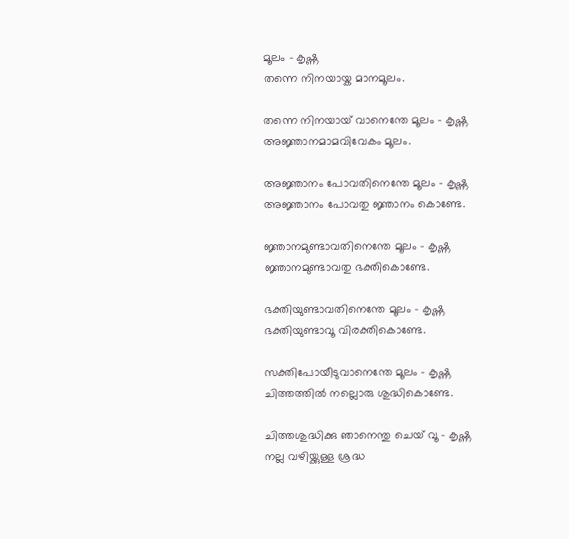മൂലം – കൃഷ്ണ
തന്നെ നിനയായ്ക മാനമൂലം.

തന്നെ നിനയായ് വാനെന്തേ മൂലം – കൃഷ്ണ
അജ്ഞാനമാമവിവേകം മൂലം.

അജ്ഞാനം പോവതിനെന്തേ മൂലം – കൃഷ്ണ
അജ്ഞാനം പോവതു ജ്ഞാനം കൊണ്ടേ.

ജ്ഞാനമുണ്ടാവതിനെന്തേ മൂലം – കൃഷ്ണ
ജ്ഞാനമുണ്ടാവതു ഭക്തികൊണ്ടേ.

ഭക്തിയുണ്ടാവതിനെന്തേ മൂലം – കൃഷ്ണ
ഭക്തിയുണ്ടാവൂ വിരക്തികൊണ്ടേ.

സക്തിപോയീടുവാനെന്തേ മൂലം – കൃഷ്ണ
ചിത്തത്തിൽ നല്ലൊരു ശുദ്ധികൊണ്ടേ.

ചിത്തശുദ്ധിക്കു ഞാനെന്തു ചെയ് വൂ – കൃഷ്ണ
നല്ല വഴിയ്ക്കുള്ള ശ്രദ്ധ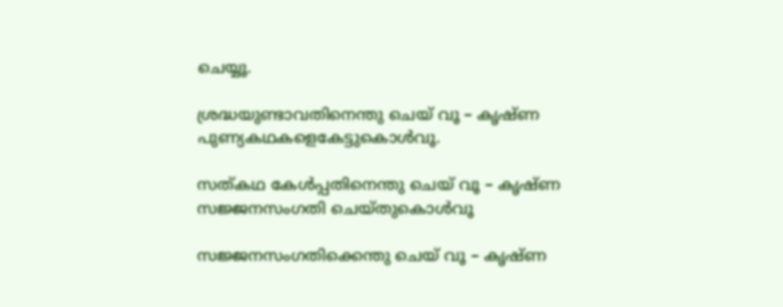ചെയ്യൂ.

ശ്രദ്ധയുണ്ടാവതിനെന്തു ചെയ് വൂ – കൃഷ്ണ
പുണ്യകഥകളെകേട്ടുകൊള്‍വൂ.

സത്കഥ കേള്‍പ്പതിനെന്തു ചെയ് വൂ – കൃഷ്ണ
സജ്ജനസംഗതി ചെയ്തുകൊള്‍വൂ

സജ്ജനസംഗതിക്കെന്തു ചെയ് വൂ – കൃഷ്ണ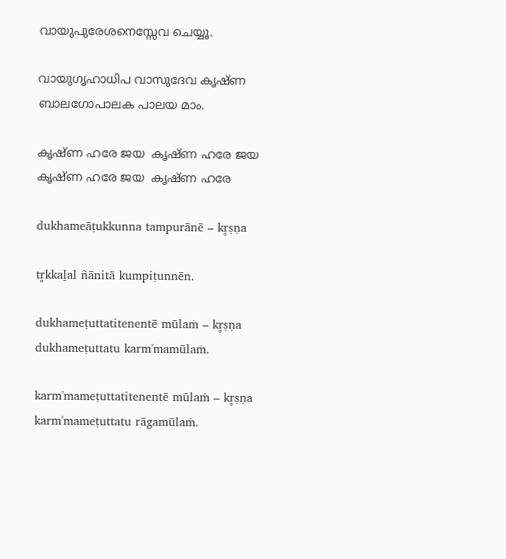വായുപുരേശനെസ്സേവ ചെയ്യൂ.

വായുഗൃഹാധിപ വാസുദേവ കൃഷ്ണ
ബാലഗോപാലക പാലയ മാം.

കൃഷ്ണ ഹരേ ജയ  കൃഷ്ണ ഹരേ ജയ
കൃഷ്ണ ഹരേ ജയ  കൃഷ്ണ ഹരേ

dukhameāṭukkunna tampurānē – kr̥ṣṇa

tr̥kkaḻal ñānitā kumpiṭunnēn.

dukhameṭuttatitenentē mūlaṁ – kr̥ṣṇa
dukhameṭuttatu karm'mamūlaṁ.

karm'mameṭuttatitenentē mūlaṁ – kr̥ṣṇa
karm'mameṭuttatu rāgamūlaṁ.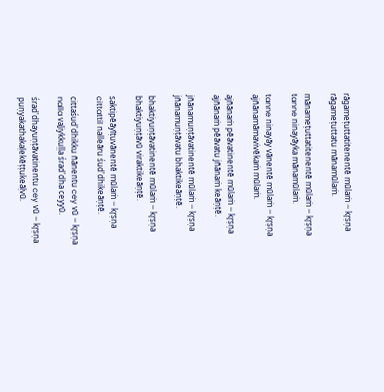rāgameṭuttatitenentē mūlaṁ – kr̥ṣṇa
rāgameṭuttatu mānamūlaṁ.

mānameṭuttatitenentē mūlaṁ – kr̥ṣṇa
tanne ninayāyka mānamūlaṁ.

tanne ninayāy vānentē mūlaṁ – kr̥ṣṇa
ajñānamāmavivēkaṁ mūlaṁ.

ajñānaṁ pēāvatinentē mūlaṁ – kr̥ṣṇa
ajñānaṁ pēāvatu jñānaṁ keāṇṭē.

jñānamuṇṭāvatinentē mūlaṁ – kr̥ṣṇa
jñānamuṇṭāvatu bhaktikeāṇṭē.

bhaktiyuṇṭāvatinentē mūlaṁ – kr̥ṣṇa
bhaktiyuṇṭāvū viraktikeāṇṭē.

saktipēāyīṭuvānentē mūlaṁ – kr̥ṣṇa
cittattil nalleāru śud'dhikeāṇṭē.

cittaśud'dhikku ñānentu cey vū – kr̥ṣṇa
nalla vaḻiykkuḷḷa śrad'dha ceyyū.

śrad'dhayuṇṭāvatinentu cey vū – kr̥ṣṇa
puṇyakathakaḷekēṭṭukeāḷvū.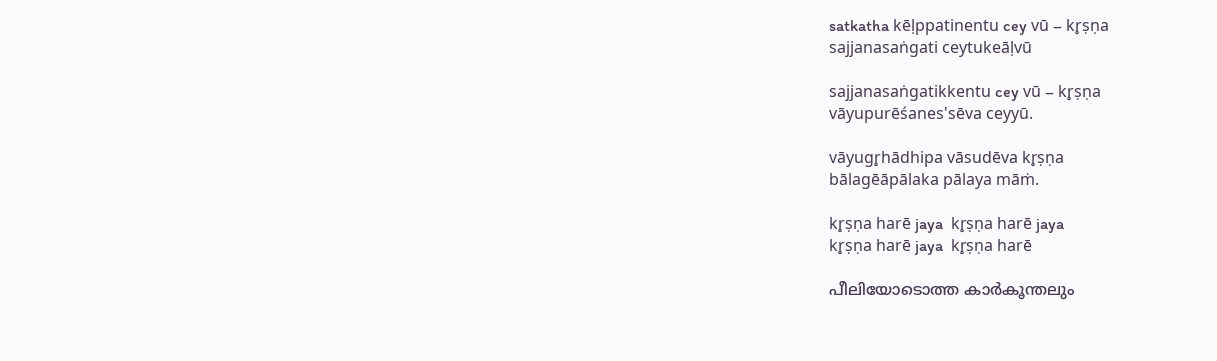satkatha kēḷppatinentu cey vū – kr̥ṣṇa
sajjanasaṅgati ceytukeāḷvū

sajjanasaṅgatikkentu cey vū – kr̥ṣṇa
vāyupurēśanes'sēva ceyyū.

vāyugr̥hādhipa vāsudēva kr̥ṣṇa
bālagēāpālaka pālaya māṁ.

kr̥ṣṇa harē jaya  kr̥ṣṇa harē jaya
kr̥ṣṇa harē jaya  kr̥ṣṇa harē

പീലിയോടൊത്ത കാർകൂന്തലും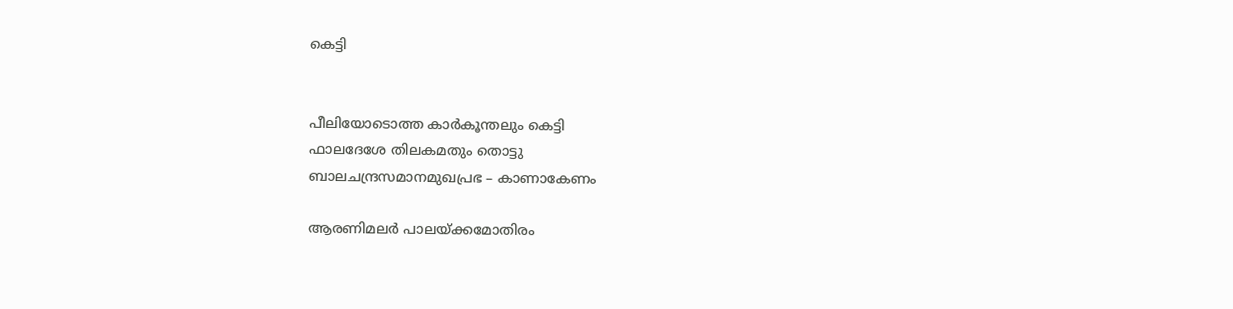കെട്ടി


പീലിയോടൊത്ത കാർകൂന്തലും കെട്ടി
ഫാലദേശേ തിലകമതും തൊട്ടു
ബാലചന്ദ്രസമാനമുഖപ്രഭ – കാണാകേണം

ആരണിമലർ പാലയ്ക്കമോതിരം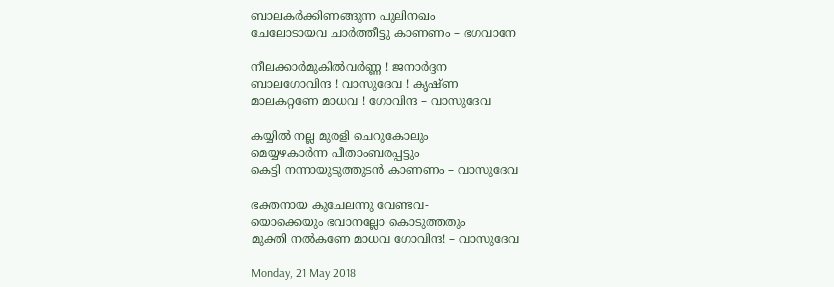ബാലകർക്കിണങ്ങുന്ന പുലിനഖം
ചേലോടായവ ചാർത്തീട്ടു കാണണം – ഭഗവാനേ

നീലക്കാർമുകിൽവർണ്ണ ! ജനാർദ്ദന
ബാലഗോവിന്ദ ! വാസുദേവ ! കൃഷ്ണ
മാലകറ്റണേ മാധവ ! ഗോവിന്ദ – വാസുദേവ

കയ്യിൽ നല്ല മുരളി ചെറുകോലും
മെയ്യഴകാർന്ന പീതാംബരപ്പട്ടും
കെട്ടി നന്നായുടുത്തുടൻ കാണണം – വാസുദേവ

ഭക്തനായ കുചേലന്നു വേണ്ടവ-
യൊക്കെയും ഭവാനല്ലോ കൊടുത്തതും
മുക്തി നൽകണേ മാധവ ഗോവിന്ദ! – വാസുദേവ

Monday, 21 May 2018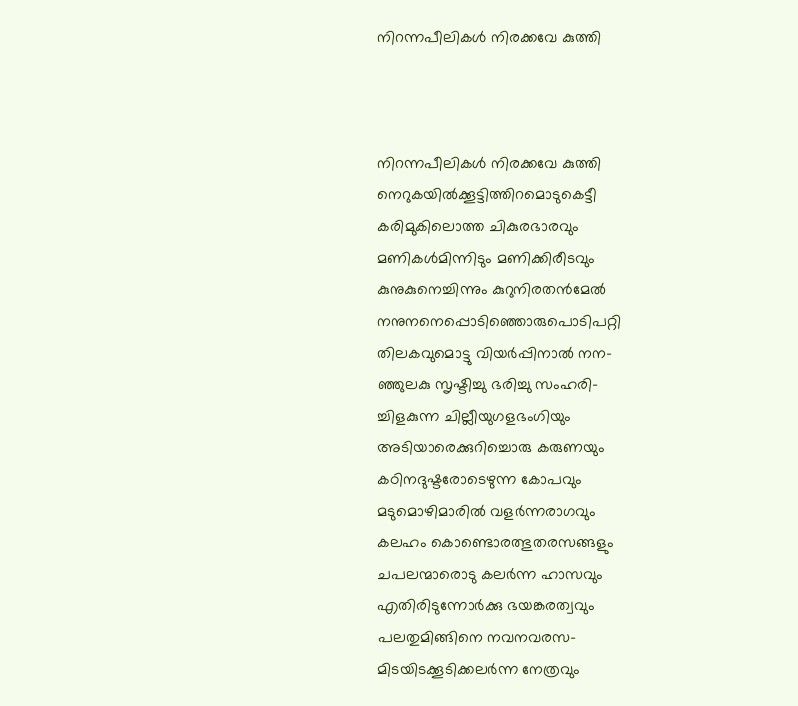നിറന്നപീലികള്‍ നിരക്കവേ കുത്തി



നിറന്നപീലികള്‍ നിരക്കവേ കുത്തി
നെറുകയില്‍ക്കൂട്ടിത്തിറമൊടുകെട്ടീ
കരിമുകിലൊത്ത ചികുരഭാരവും
മണികള്‍മിന്നിടും മണിക്കിരീടവും
കുനുകുനെച്ചിന്നും കുറുനിരതൻമേല്‍
നനുനനെപ്പൊടിഞ്ഞൊരുപൊടിപറ്റി
തിലകവുമൊട്ടു വിയര്‍പ്പിനാല്‍ നന-
ഞ്ഞുലകു സൃഷ്ടിച്ചു ഭരിച്ചു സംഹരി-
ച്ചിളകുന്ന ചില്ലീയുഗളഭംഗിയും
അടിയാരെക്കുറിച്ചൊരു കരുണയും
കഠിനദുഷ്ടരോടെഴുന്ന കോപവും
മടുമൊഴിമാരിൽ വളർന്നരാഗവും
കലഹം കൊണ്ടൊരത്ഭുതരസങ്ങളും
ചപലന്മാരൊടു കലര്‍ന്ന ഹാസവും
എതിരിടുന്നോര്‍ക്കു ഭയങ്കരത്വവും
പലതുമിങ്ങിനെ നവനവരസ-
മിടയിടക്കൂടിക്കലര്‍ന്ന നേത്രവും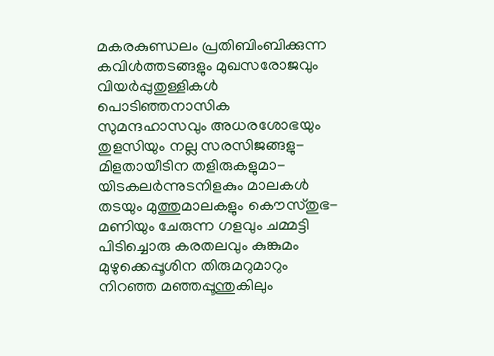മകരകുണ്ഡലം പ്രതിബിംബിക്കുന്ന
കവിള്‍ത്തടങ്ങളും മുഖസരോജവും
വിയര്‍പ്പുതുള്ളികള്‍ പൊടിഞ്ഞനാസിക
സുമന്ദഹാസവും അധരശോഭയും
തുളസിയും നല്ല സരസിജങ്ങളു-
മിളതായീടിന തളിരുകളുമാ-
യിടകലര്‍ന്നുടനിളകും മാലകള്‍
തടയും മുത്തുമാലകളും കൌസ്തുഭ-
മണിയും ചേരുന്ന ഗളവും ചമ്മട്ടി
പിടിച്ചൊരു കരതലവും കുങ്കുമം
മുഴുക്കെപ്പൂശിന തിരുമറുമാറും
നിറഞ്ഞ മഞ്ഞപ്പൂന്തുകിലും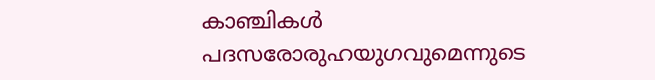കാഞ്ചികള്‍
പദസരോരുഹയുഗവുമെന്നുടെ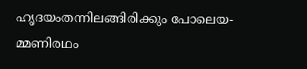ഹൃദയംതന്നിലങ്ങിരിക്കും പോലെയ-
മ്മണിരഥം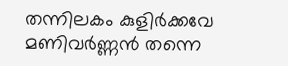തന്നിലകം കുളിര്‍ക്കവേ
മണിവര്‍ണ്ണന്‍ തന്നെ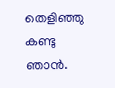തെളിഞ്ഞു കണ്ടു ഞാന്‍.